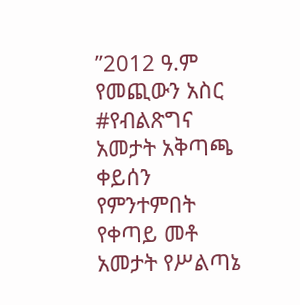’’2012 ዓ.ም የመጪውን አስር #የብልጽግና አመታት አቅጣጫ ቀይሰን የምንተምበት የቀጣይ መቶ አመታት የሥልጣኔ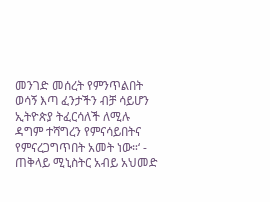መንገድ መሰረት የምንጥልበት ወሳኝ እጣ ፈንታችን ብቻ ሳይሆን ኢትዮጵያ ትፈርሳለች ለሚሉ ዳግም ተሻግረን የምናሳይበትና የምናረጋግጥበት አመት ነው።‘ - ጠቅላይ ሚኒስትር አብይ አህመድ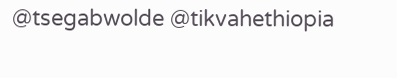@tsegabwolde @tikvahethiopia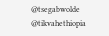@tsegabwolde @tikvahethiopia